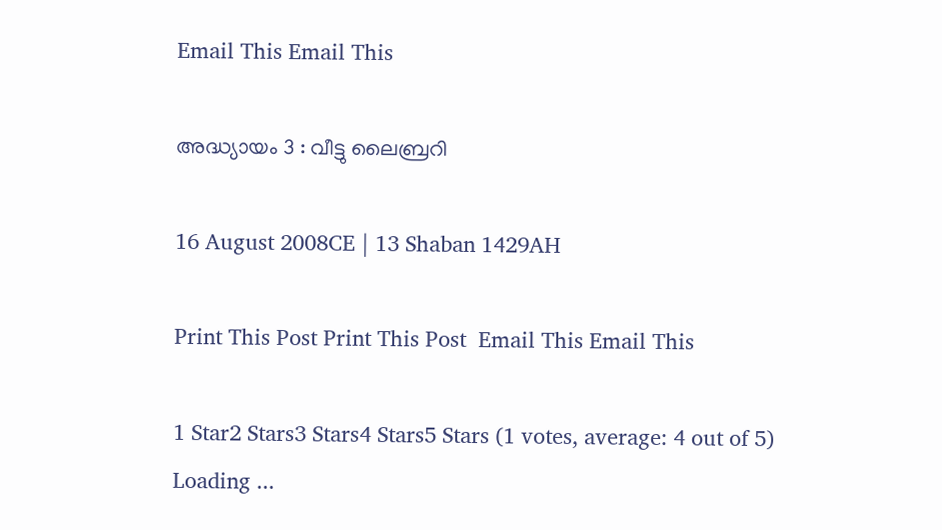Email This Email This

അദ്ധ്യായം 3 : വീട്ടു ലൈബ്രറി

16 August 2008CE | 13 Shaban 1429AH

Print This Post Print This Post  Email This Email This

1 Star2 Stars3 Stars4 Stars5 Stars (1 votes, average: 4 out of 5)
Loading ...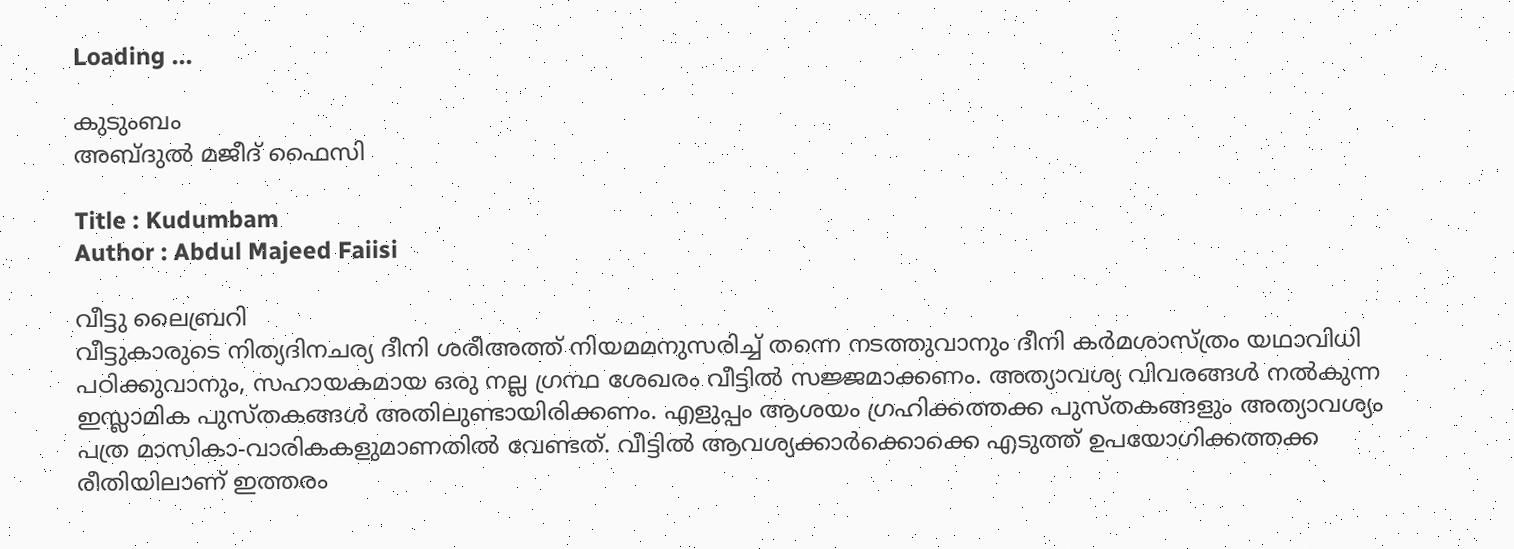Loading ...

കുടുംബം
അബ്‌ദുല്‍ മജീദ്‌ ഫൈസി

Title : Kudumbam
Author : Abdul Majeed Faiisi

വീട്ടു ലൈബ്രറി
വീട്ടുകാരുടെ നിത്യദിനചര്യ ദീനി ശരീഅത്ത്‌ നിയമമനുസരിച്ച്‌ തന്നെ നടത്തുവാനും ദീനി കർമശാസ്ത്രം യഥാവിധി പഠിക്കുവാനും, സഹായകമായ ഒരു നല്ല ഗ്രന്ഥ ശേഖരം വീട്ടിൽ സജ്ജമാക്കണം. അത്യാവശ്യ വിവരങ്ങൾ നൽകുന്ന ഇസ്ലാമിക പുസ്തകങ്ങൾ അതിലുണ്ടായിരിക്കണം. എളുപ്പം ആശയം ഗ്രഹിക്കത്തക്ക പുസ്തകങ്ങളും അത്യാവശ്യം പത്ര മാസികാ-വാരികകളുമാണതിൽ വേണ്ടത്‌. വീട്ടിൽ ആവശ്യക്കാർക്കൊക്കെ എടുത്ത്‌ ഉപയോഗിക്കത്തക്ക രീതിയിലാണ്‌ ഇത്തരം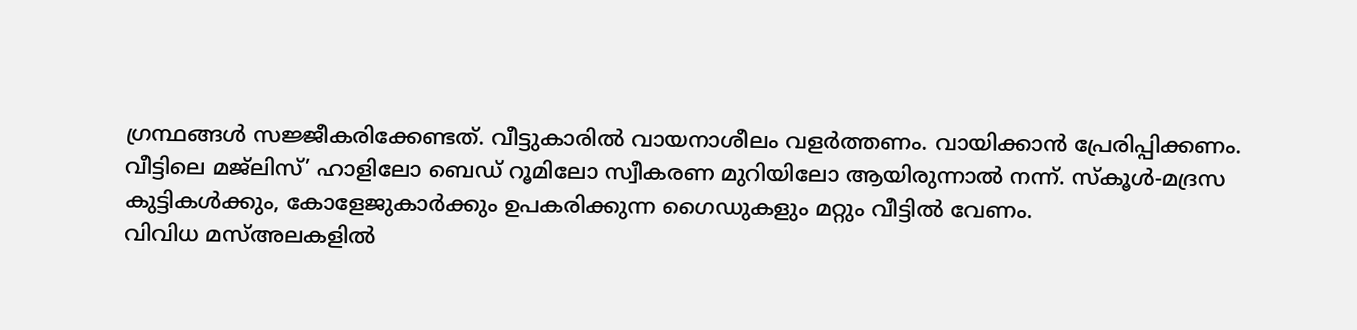ഗ്രന്ഥങ്ങൾ സജ്ജീകരിക്കേണ്ടത്‌. വീട്ടുകാരിൽ വായനാശീലം വളർത്തണം. വായിക്കാൻ പ്രേരിപ്പിക്കണം.
വീട്ടിലെ മജ്ലിസ്‌’ ഹാളിലോ ബെഡ്‌ റൂമിലോ സ്വീകരണ മുറിയിലോ ആയിരുന്നാൽ നന്ന്‌. സ്കൂൾ-മദ്രസ കുട്ടികൾക്കും, കോളേജുകാർക്കും ഉപകരിക്കുന്ന ഗൈഡുകളും മറ്റും വീട്ടിൽ വേണം.
വിവിധ മസ്‌അലകളിൽ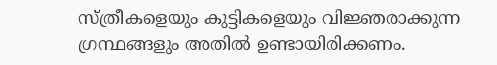സ്ത്രീകളെയും കുട്ടികളെയും വിജ്ഞരാക്കുന്ന ഗ്രന്ഥങ്ങളും അതിൽ ഉണ്ടായിരിക്കണം.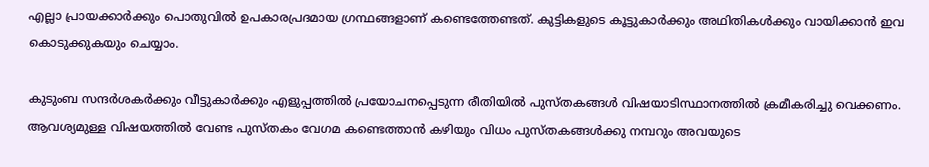എല്ലാ പ്രായക്കാർക്കും പൊതുവിൽ ഉപകാരപ്രദമായ ഗ്രന്ഥങ്ങളാണ്‌ കണ്ടെത്തേണ്ടത്‌. കുട്ടികളുടെ കൂട്ടുകാർക്കും അഥിതികൾക്കും വായിക്കാൻ ഇവ കൊടുക്കുകയും ചെയ്യാം.

കുടുംബ സന്ദർശകർക്കും വീട്ടുകാർക്കും എളുപ്പത്തിൽ പ്രയോചനപ്പെടുന്ന രീതിയിൽ പുസ്തകങ്ങൾ വിഷയാടിസ്ഥാനത്തിൽ ക്രമീകരിച്ചു വെക്കണം. ആവശ്യമുള്ള വിഷയത്തിൽ വേണ്ട പുസ്തകം വേഗമ കണ്ടെത്താൻ കഴിയും വിധം പുസ്തകങ്ങൾക്കു നമ്പറും അവയുടെ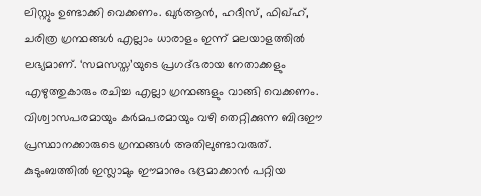ലിസ്റ്റും ഉണ്ടാക്കി വെക്കണം. ഖുർആൻ, ഹദീസ്‌, ഫിഖ്ഹ്‌, ചരിത്ര ഗ്രന്ഥങ്ങൾ എല്ലാം ധാരാളം ഇന്ന്‌ മലയാളത്തിൽ ലഭ്യമാണ്‌. ‘സമസസ്ത’യുടെ പ്രഗദ്ഭരായ നേതാക്കളും എഴുത്തുകാരും രചിച്ച എല്ലാ ഗ്രന്ഥങ്ങളും വാങ്ങി വെക്കണം. വിശ്വാസപരമായും കർമപരമായും വഴി തെറ്റിക്കുന്ന ബിദഈ പ്രസ്ഥാനക്കാരുടെ ഗ്രന്ഥങ്ങൾ അതിലുണ്ടാവരുത്‌. കുടുംബത്തിൽ ഇസ്ലാമും ഈമാനും ഭദ്രമാക്കാൻ പറ്റിയ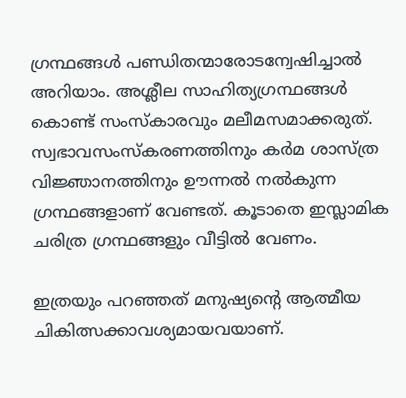ഗ്രന്ഥങ്ങൾ പണ്ഡിതന്മാരോടന്വേഷിച്ചാൽ അറിയാം. അശ്ലീല സാഹിത്യഗ്രന്ഥങ്ങൾ കൊണ്ട്‌ സംസ്കാരവും മലീമസമാക്കരുത്‌. സ്വഭാവസംസ്കരണത്തിനും കർമ ശാസ്ത്ര വിജ്ഞാനത്തിനും ഊന്നൽ നൽകുന്ന ഗ്രന്ഥങ്ങളാണ്‌ വേണ്ടത്‌. കൂടാതെ ഇസ്ലാമിക ചരിത്ര ഗ്രന്ഥങ്ങളും വീട്ടിൽ വേണം.

ഇത്രയും പറഞ്ഞത്‌ മനുഷ്യന്റെ ആത്മീയ ചികിത്സക്കാവശ്യമായവയാണ്‌.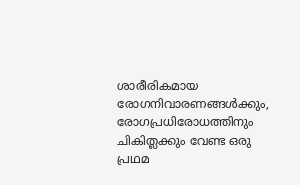ശാരീരികമായ രോഗനിവാരണങ്ങൾക്കും, രോഗപ്രധിരോധത്തിനും ചികിത്ലക്കും വേണ്ട ഒരു പ്രഥമ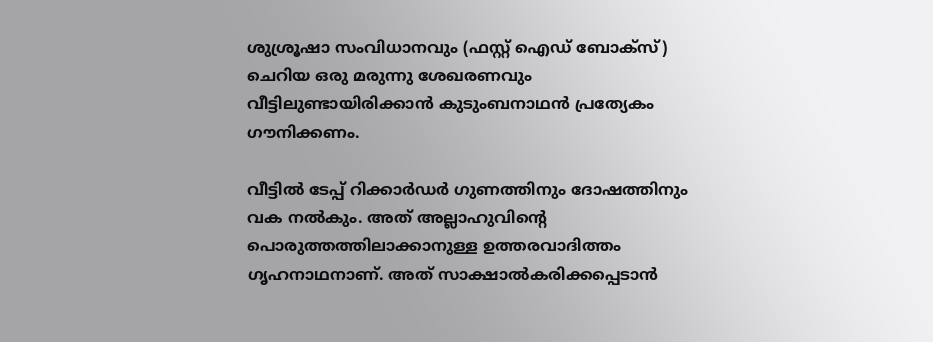ശുശ്രൂഷാ സംവിധാനവും (ഫസ്റ്റ്‌ ഐഡ്‌ ബോക്സ്‌) ചെറിയ ഒരു മരുന്നു ശേഖരണവും വീട്ടിലുണ്ടായിരിക്കാൻ കുടുംബനാഥൻ പ്രത്യേകം ഗൗനിക്കണം.

വീട്ടിൽ ടേപ്പ്‌ റിക്കാർഡർ ഗുണത്തിനും ദോഷത്തിനും വക നൽകും. അത്‌ അല്ലാഹുവിന്റെ പൊരുത്തത്തിലാക്കാനുള്ള ഉത്തരവാദിത്തം ഗൃഹനാഥനാണ്‌. അത്‌ സാക്ഷാൽകരിക്കപ്പെടാൻ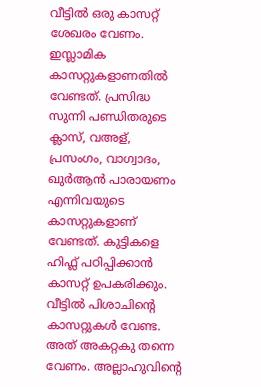വീട്ടിൽ ഒരു കാസറ്റ്‌ ശേഖരം വേണം. ഇസ്ലാമിക കാസറ്റുകളാണതിൽ വേണ്ടത്‌. പ്രസിദ്ധ സുന്നി പണ്ഡിതരുടെ ക്ലാസ്‌, വഅള്‌, പ്രസംഗം, വാഗ്വാദം, ഖുർആൻ പാരായണം എന്നിവയുടെ കാസറ്റുകളാണ്‌ വേണ്ടത്‌. കുട്ടികളെ ഹിഫ്ല്‌ പഠിപ്പിക്കാൻ കാസറ്റ്‌ ഉപകരിക്കും. വീട്ടിൽ പിശാചിന്റെ കാസറ്റുകൾ വേണ്ട. അത്‌ അകറ്റകു തന്നെ വേണം. അല്ലാഹുവിന്റെ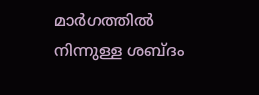മാർഗത്തിൽ നിന്നുള്ള ശബ്ദം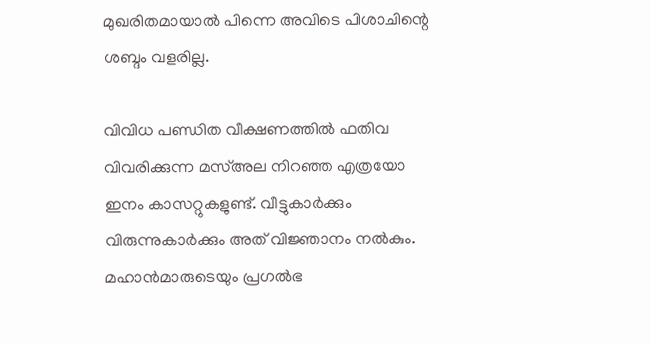മുഖരിതമായാൽ പിന്നെ അവിടെ പിശാചിന്റെ ശബ്ദം വളരില്ല.

വിവിധ പണ്ഡിത വീക്ഷണത്തിൽ ഫതിവ വിവരിക്കുന്ന മസ്‌അല നിറഞ്ഞ എത്രയോ ഇനം കാസറ്റുകളുണ്ട്‌. വീട്ടുകാർക്കും വിരുന്നുകാർക്കും അത്‌ വിജ്ഞാനം നൽകും. മഹാൻമാരുടെയും പ്രഗൽഭ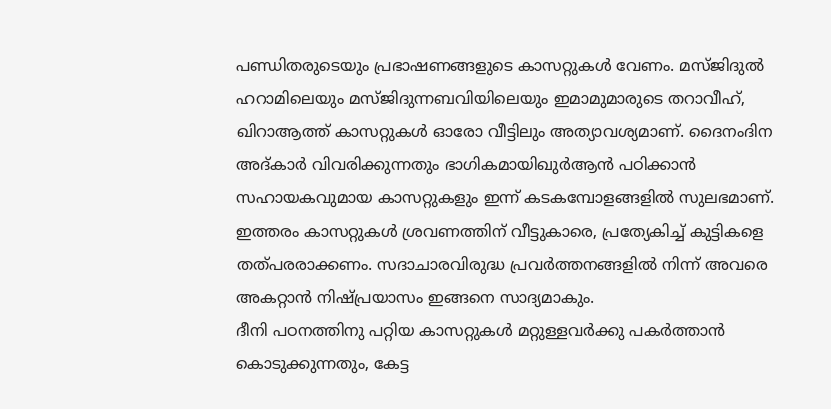പണ്ഡിതരുടെയും പ്രഭാഷണങ്ങളുടെ കാസറ്റുകൾ വേണം. മസ്ജിദുൽ ഹറാമിലെയും മസ്ജിദുന്നബവിയിലെയും ഇമാമുമാരുടെ തറാവീഹ്‌, ഖിറാആത്ത്‌ കാസറ്റുകൾ ഓരോ വീട്ടിലും അത്യാവശ്യമാണ്‌. ദൈനംദിന അദ്കാർ വിവരിക്കുന്നതും ഭാഗികമായിഖുർആൻ പഠിക്കാൻ സഹായകവുമായ കാസറ്റുകളും ഇന്ന്‌ കടകമ്പോളങ്ങളിൽ സുലഭമാണ്‌. ഇത്തരം കാസറ്റുകൾ ശ്രവണത്തിന്‌ വീട്ടുകാരെ, പ്രത്യേകിച്ച്‌ കുട്ടികളെ തത്പരരാക്കണം. സദാചാരവിരുദ്ധ പ്രവർത്തനങ്ങളിൽ നിന്ന്‌ അവരെ അകറ്റാൻ നിഷ്പ്രയാസം ഇങ്ങനെ സാദ്യമാകും.
ദീനി പഠനത്തിനു പറ്റിയ കാസറ്റുകൾ മറ്റുള്ളവർക്കു പകർത്താൻ കൊടുക്കുന്നതും, കേട്ട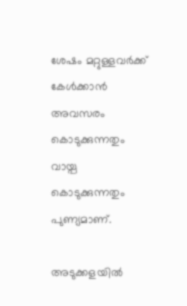ശേഷം മറ്റുള്ളവർക്ക്‌ കേൾക്കാൻ അവസരം കൊടുക്കുന്നതും വായ്പ കൊടുക്കുന്നതും പുണ്യമാണ്‌.

അടുക്കളയിൽ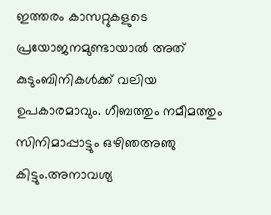ഇത്തരം കാസറ്റുകളുടെ പ്രയോജനമുണ്ടായാൽ അത്‌ കുടുംബിനികൾക്ക്‌ വലിയ ഉപകാരമാവും. ഗീബത്തും നമീമത്തും സിനിമാപ്പാട്ടും ഒഴിഞഅഞു കിട്ടും.അനാവശ്യ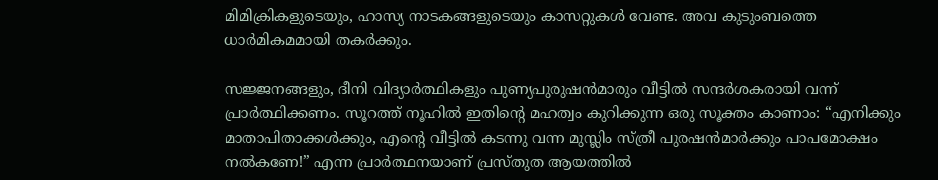മിമിക്രികളുടെയും, ഹാസ്യ നാടകങ്ങളുടെയും കാസറ്റുകൾ വേണ്ട. അവ കുടുംബത്തെ ധാർമികമമായി തകർക്കും.

സജ്ജനങ്ങളും, ദീനി വിദ്യാർത്ഥികളും പുണ്യപുരുഷൻമാരും വീട്ടിൽ സന്ദർശകരായി വന്ന്‌ പ്രാർത്ഥിക്കണം. സൂറത്ത്‌ നൂഹിൽ ഇതിന്റെ മഹത്വം കുറിക്കുന്ന ഒരു സൂക്തം കാണാം: “എനിക്കും മാതാപിതാക്കൾക്കും, എന്റെ വീട്ടിൽ കടന്നു വന്ന മുസ്ലിം സ്ത്രീ പുരഷൻമാർക്കും പാപമോക്ഷം നൽകണേ!” എന്ന പ്രാർത്ഥനയാണ്‌ പ്രസ്തുത ആയത്തിൽ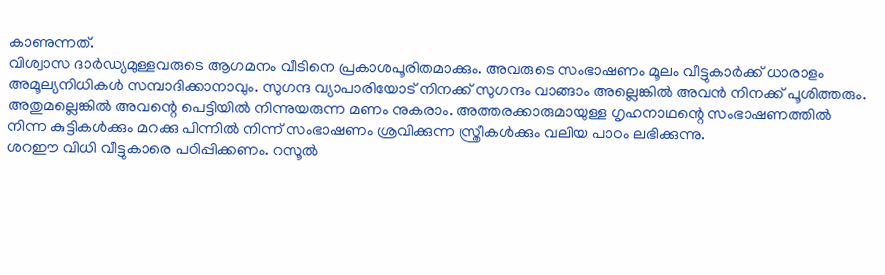കാണുന്നത്‌.
വിശ്വാസ ദാർഡ്യമുള്ളവരുടെ ആഗമനം വീടിനെ പ്രകാശപൂരിതമാക്കും. അവരുടെ സംഭാഷണം മൂലം വീട്ടുകാർക്ക്‌ ധാരാളം അമൂല്യനിധികൾ സമ്പാദിക്കാനാവും. സുഗന്ദ വ്യാപാരിയോട്‌ നിനക്ക്‌ സുഗന്ദം വാങ്ങാം അല്ലെങ്കിൽ അവൻ നിനക്ക്‌ പൂശിത്തരും. അതുമല്ലെങ്കിൽ അവന്റെ പെട്ടിയിൽ നിന്നുയരുന്ന മണം നുകരാം. അത്തരക്കാരുമായുള്ള ഗൃഹനാഥന്റെ സംഭാഷണത്തിൽ നിന്ന കുട്ടികൾക്കും മറക്കു പിന്നിൽ നിന്ന്‌ സംഭാഷണം ശ്രവിക്കുന്ന സ്ത്രീകൾക്കും വലിയ പാഠം ലഭിക്കുന്നു.
ശറഈ വിധി വീട്ടുകാരെ പഠിപ്പിക്കണം. റസൂൽ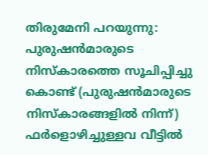തിരുമേനി പറയുന്നു: പുരുഷൻമാരുടെ നിസ്കാരത്തെ സൂചിപ്പിച്ചു കൊണ്ട്‌ (പുരുഷൻമാരുടെ നിസ്കാരങ്ങളിൽ നിന്ന്‌) ഫർളൊഴിച്ചുള്ളവ വീട്ടിൽ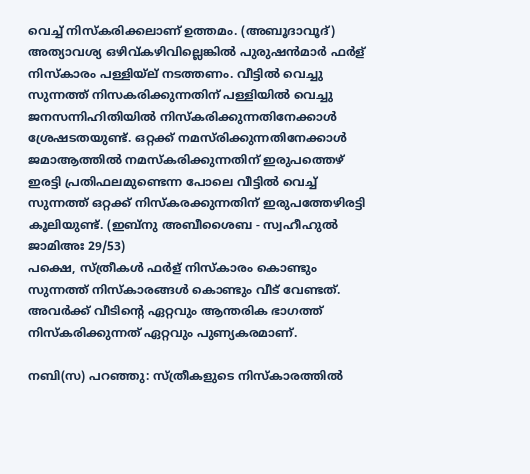വെച്ച്‌ നിസ്കരിക്കലാണ്‌ ഉത്തമം. (അബൂദാവൂദ്‌)
അത്യാവശ്യ ഒഴിവ്കഴിവില്ലെങ്കിൽ പുരുഷൻമാർ ഫർള്‌ നിസ്കാരം പള്ളിയ്‌ല്‌ നടത്തണം. വീട്ടിൽ വെച്ചു സുന്നത്ത്‌ നിസകരിക്കുന്നതിന്‌ പള്ളിയിൽ വെച്ചു ജനസന്നിഹിതിയിൽ നിസ്കരിക്കുന്നതിനേക്കാൾ ശ്രേഷടതയുണ്ട്‌. ഒറ്റക്ക്‌ നമസ്‌രിക്കുന്നതിനേക്കാൾ ജമാആത്തിൽ നമസ്കരിക്കുന്നതിന്‌ ഇരുപത്തെഴ്‌ ഇരട്ടി പ്രതിഫലമുണ്ടെന്ന പോലെ വീട്ടിൽ വെച്ച്‌ സുന്നത്ത്‌ ഒറ്റക്ക്‌ നിസ്കരക്കുന്നതിന്‌ ഇരുപത്തേഴിരട്ടി കൂലിയുണ്ട്‌. (ഇബ്നു അബീശൈബ - സ്വഹീഹുൽ ജാമിഅഃ 29/53)
പക്ഷെ, സ്ത്രീകൾ ഫർള്‌ നിസ്കാരം കൊണ്ടും സുന്നത്ത്‌ നിസ്കാരങ്ങൾ കൊണ്ടും വീട്‌ വേണ്ടത്‌. അവർക്ക്‌ വീടിന്റെ ഏറ്റവും ആന്തരിക ഭാഗത്ത്‌ നിസ്കരിക്കുന്നത്‌ ഏറ്റവും പുണ്യകരമാണ്‌.

നബി(സ) പറഞ്ഞു: സ്ത്രീകളുടെ നിസ്കാരത്തിൽ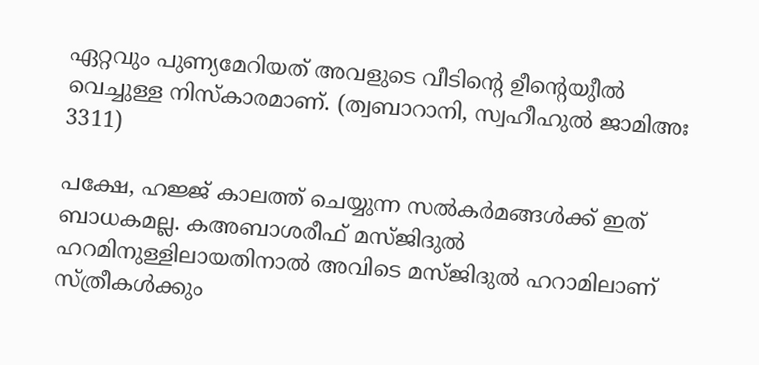ഏറ്റവും പുണ്യമേറിയത്‌ അവളുടെ വീടിന്റെ ഉ‍ീന്റെയു‍ീൽ വെച്ചുള്ള നിസ്കാരമാണ്‌. (ത്വബാറാനി, സ്വഹീഹുൽ ജാമിഅഃ 3311)

പക്ഷേ, ഹജ്ജ്‌ കാലത്ത്‌ ചെയ്യുന്ന സൽകർമങ്ങൾക്ക്‌ ഇത്‌ ബാധകമല്ല. കഅബാശരീഫ്‌ മസ്ജിദുൽ ഹറമിനുള്ളിലായതിനാൽ അവിടെ മസ്ജിദുൽ ഹറാമിലാണ്‌ സ്ത്രീകൾക്കും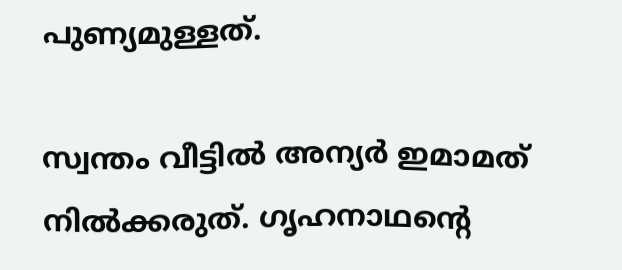പുണ്യമുള്ളത്‌.

സ്വന്തം വീട്ടിൽ അന്യർ ഇമാമത്‌ നിൽക്കരുത്‌. ഗൃഹനാഥന്റെ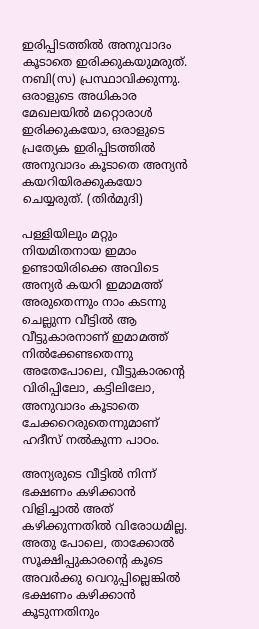ഇരിപ്പിടത്തിൽ അനുവാദം കൂടാതെ ഇരിക്കുകയുമരുത്‌. നബി(സ) പ്രസ്ഥാവിക്കുന്നു. ഒരാളുടെ അധികാര മേഖലയിൽ മറ്റൊരാൾ ഇരിക്കുകയോ, ഒരാളുടെ പ്രത്യേക ഇരിപ്പിടത്തിൽ അനുവാദം കൂടാതെ അന്യൻ കയറിയിരക്കുകയോ ചെയ്യരുത്‌. (തിർമുദി)

പള്ളിയിലും മറ്റും നിയമിതനായ ഇമാം ഉണ്ടായിരിക്കെ അവിടെ അന്യർ കയറി ഇമാമത്ത്‌ അരുതെന്നും നാം കടന്നു ചെല്ലുന്ന വീട്ടിൽ ആ വീട്ടുകാരനാണ്‌ ഇമാമത്ത്‌ നിൽക്കേണ്ടതെന്നു അതേപോലെ, വീട്ടുകാരന്റെ വിരിപ്പിലോ, കട്ടിലിലോ, അനുവാദം കൂടാതെ ചേക്കറെരുതെന്നുമാണ്‌ ഹദീസ്‌ നൽകുന്ന പാഠം.

അന്യരുടെ വീട്ടിൽ നിന്ന്‌ ഭക്ഷണം കഴിക്കാൻ വിളിച്ചാൽ അത്‌ കഴിക്കുന്നതിൽ വിരോധമില്ല. അതു പോലെ, താക്കോൽ സൂക്ഷിപ്പുകാരന്റെ കൂടെ അവർക്കു വെറുപ്പില്ലെങ്കിൽ ഭക്ഷണം കഴിക്കാൻ കൂടുന്നതിനും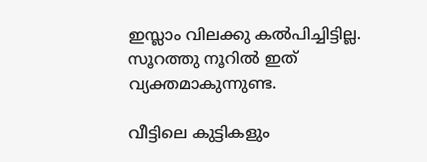ഇസ്ലാം വിലക്കു കൽപിച്ചിട്ടില്ല. സൂറത്തു നൂറിൽ ഇത്‌ വ്യക്തമാകുന്നുണ്ട.

വീട്ടിലെ കുട്ടികളും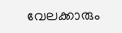വേലക്കാരും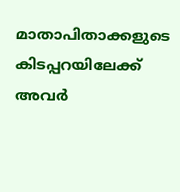മാതാപിതാക്കളുടെ കിടപ്പറയിലേക്ക്‌ അവർ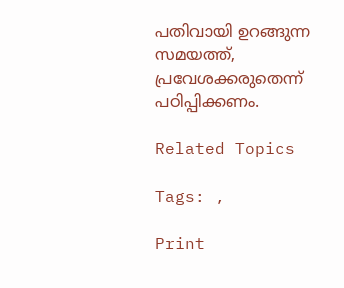പതിവായി ഉറങ്ങുന്ന സമയത്ത്‌, പ്രവേശക്കരുതെന്ന്‌ പഠിപ്പിക്കണം.

Related Topics

Tags: ,

Print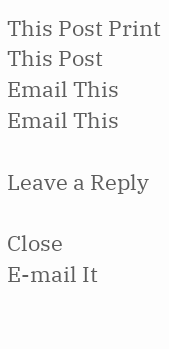This Post Print This Post  Email This Email This

Leave a Reply

Close
E-mail It